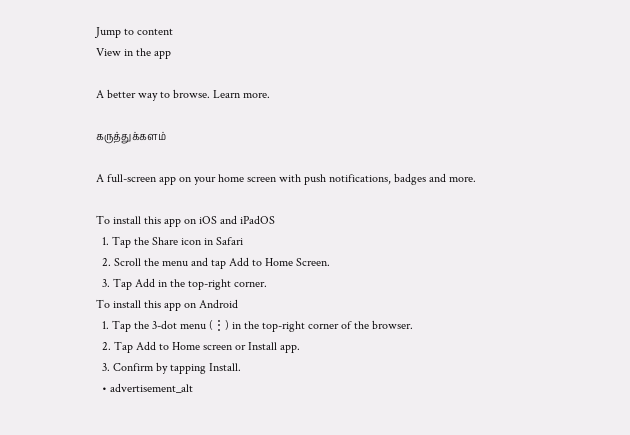Jump to content
View in the app

A better way to browse. Learn more.

கருத்துக்களம்

A full-screen app on your home screen with push notifications, badges and more.

To install this app on iOS and iPadOS
  1. Tap the Share icon in Safari
  2. Scroll the menu and tap Add to Home Screen.
  3. Tap Add in the top-right corner.
To install this app on Android
  1. Tap the 3-dot menu (⋮) in the top-right corner of the browser.
  2. Tap Add to Home screen or Install app.
  3. Confirm by tapping Install.
  • advertisement_alt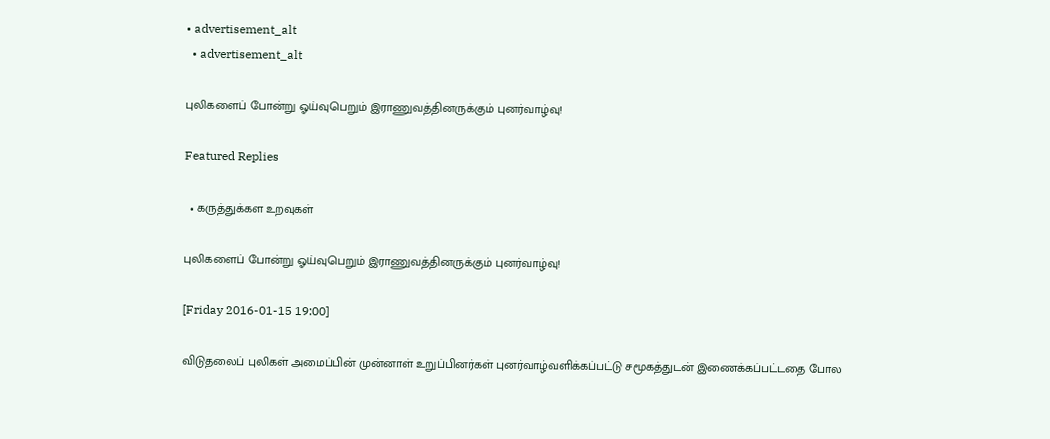• advertisement_alt
  • advertisement_alt

புலிகளைப் போன்று ஓய்வுபெறும் இராணுவத்தினருக்கும் புனர்வாழ்வு!

Featured Replies

  • கருத்துக்கள உறவுகள்

புலிகளைப் போன்று ஓய்வுபெறும் இராணுவத்தினருக்கும் புனர்வாழ்வு!

[Friday 2016-01-15 19:00]

விடுதலைப் புலிகள் அமைப்பின் முன்னாள் உறுப்பினர்கள் புனர்வாழ்வளிக்கப்பட்டு சமூகத்துடன் இணைக்கப்பட்டதை போல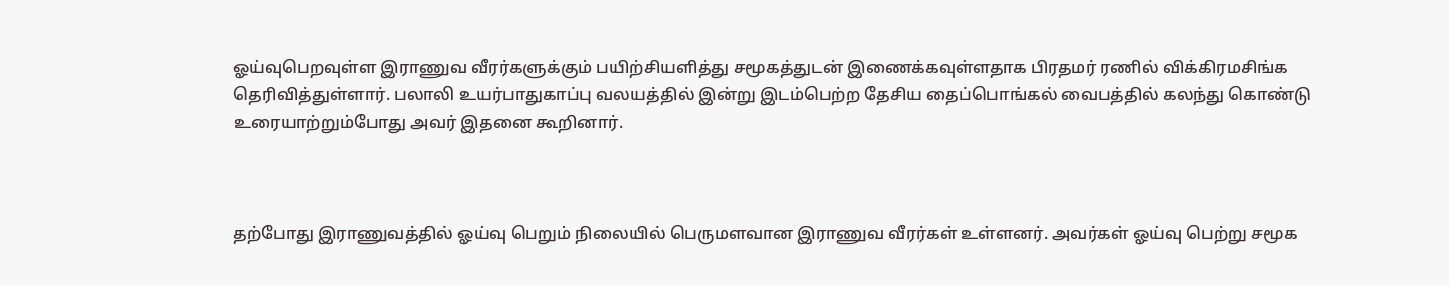ஓய்வுபெறவுள்ள இராணுவ வீரர்களுக்கும் பயிற்சியளித்து சமூகத்துடன் இணைக்கவுள்ளதாக பிரதமர் ரணில் விக்கிரமசிங்க தெரிவித்துள்ளார். பலாலி உயர்பாதுகாப்பு வலயத்தில் இன்று இடம்பெற்ற தேசிய தைப்பொங்கல் வைபத்தில் கலந்து கொண்டு உரையாற்றும்போது அவர் இதனை கூறினார்.



தற்போது இராணுவத்தில் ஓய்வு பெறும் நிலையில் பெருமளவான இராணுவ வீரர்கள் உள்ளனர். அவர்கள் ஓய்வு பெற்று சமூக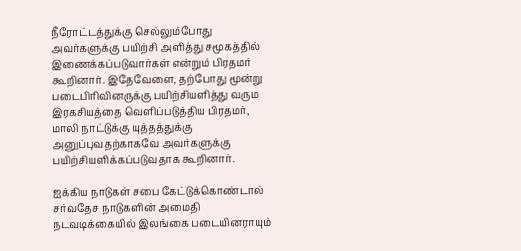நீரோட்டத்துக்கு செல்லும்போது அவர்களுக்கு பயிற்சி அளித்து சமூகத்தில் இணைக்கப்படுவார்கள் என்றும் பிரதமர் கூறினார். இதேவேளை, தற்போது மூன்று படைபிரிவினருக்கு பயிற்சியளித்து வரும இரகசியத்தை வெளிப்படுத்திய பிரதமர், மாலி நாட்டுக்கு யுத்தத்துக்கு அனுப்புவதற்காகவே அவர்களுக்கு பயிற்சியளிக்கப்படுவதாக கூறினார்.

ஐக்கிய நாடுகள் சபை கேட்டுக்கொண்டால் சர்வதேச நாடுகளின் அமைதி நடவடிக்கையில் இலங்கை படையினராயும்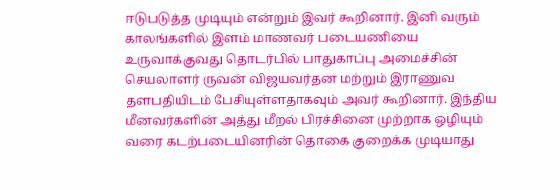ஈடுபடுத்த முடியும் என்றும் இவர் கூறினார். இனி வரும் காலங்களில் இளம் மாணவர் படையணியை உருவாக்குவது தொடர்பில் பாதுகாப்பு அமைச்சின் செயலாளர் ருவன் விஜயவர்தன மற்றும் இராணுவ தளபதியிடம் பேசியுள்ளதாகவும் அவர் கூறினார். இந்திய மீனவர்களின் அத்து மீறல் பிரச்சினை முற்றாக ஒழியும் வரை கடற்படையினரின் தொகை குறைக்க முடியாது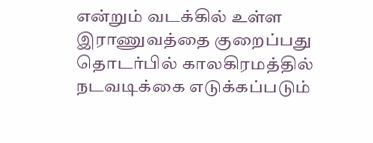என்றும் வடக்கில் உள்ள இராணுவத்தை குறைப்பது தொடர்பில் காலகிரமத்தில் நடவடிக்கை எடுக்கப்படும்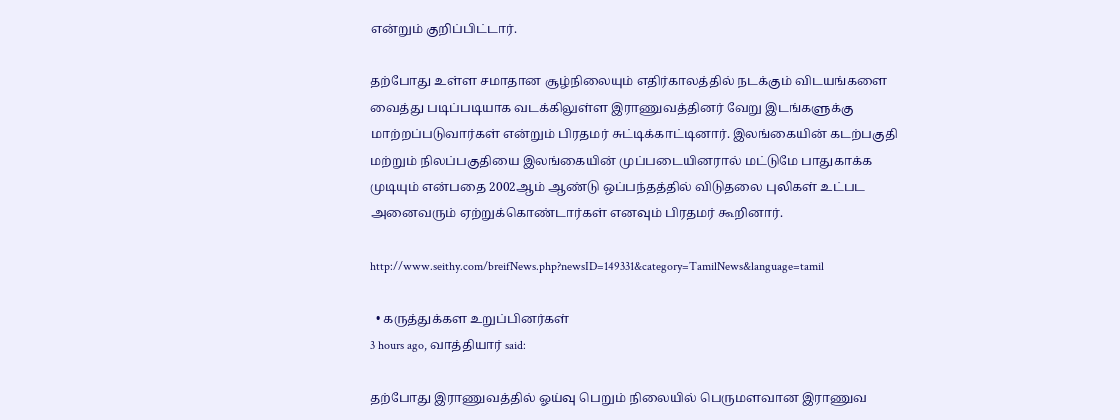என்றும் குறிப்பிட்டார்.

தற்போது உள்ள சமாதான சூழ்நிலையும் எதிர்காலத்தில் நடக்கும் விடயங்களை வைத்து படிப்படியாக வடக்கிலுள்ள இராணுவத்தினர் வேறு இடங்களுக்கு மாற்றப்படுவார்கள் என்றும் பிரதமர் சுட்டிக்காட்டினார். இலங்கையின் கடற்பகுதி மற்றும் நிலப்பகுதியை இலங்கையின் முப்படையினரால் மட்டுமே பாதுகாக்க முடியும் என்பதை 2002ஆம் ஆண்டு ஒப்பந்தத்தில் விடுதலை புலிகள் உட்பட அனைவரும் ஏற்றுக்கொண்டார்கள் எனவும் பிரதமர் கூறினார்.

http://www.seithy.com/breifNews.php?newsID=149331&category=TamilNews&language=tamil

  • கருத்துக்கள உறுப்பினர்கள்
3 hours ago, வாத்தியார் said:

தற்போது இராணுவத்தில் ஓய்வு பெறும் நிலையில் பெருமளவான இராணுவ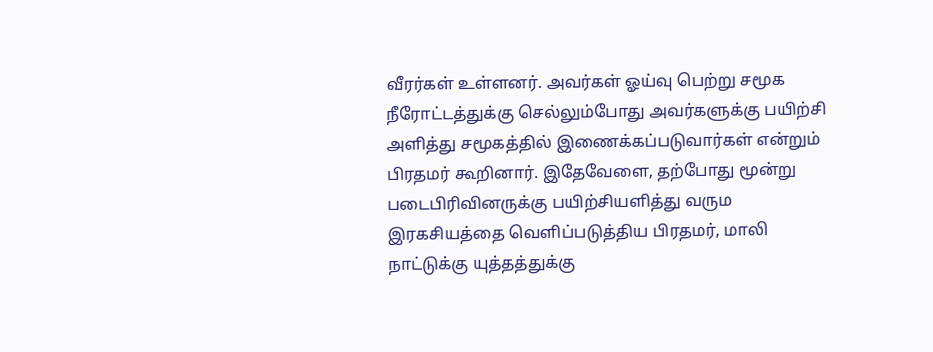வீரர்கள் உள்ளனர். அவர்கள் ஓய்வு பெற்று சமூக நீரோட்டத்துக்கு செல்லும்போது அவர்களுக்கு பயிற்சி அளித்து சமூகத்தில் இணைக்கப்படுவார்கள் என்றும் பிரதமர் கூறினார். இதேவேளை, தற்போது மூன்று படைபிரிவினருக்கு பயிற்சியளித்து வரும இரகசியத்தை வெளிப்படுத்திய பிரதமர், மாலி நாட்டுக்கு யுத்தத்துக்கு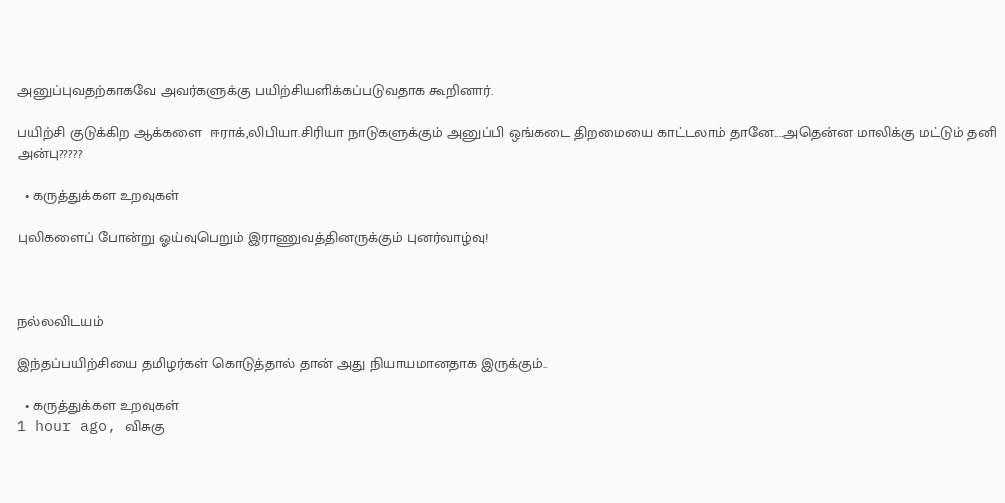அனுப்புவதற்காகவே அவர்களுக்கு பயிற்சியளிக்கப்படுவதாக கூறினார்.

பயிற்சி குடுக்கிற ஆக்களை  ஈராக்,லிபியா.சிரியா நாடுகளுக்கும் அனுப்பி ஒங்கடை திறமையை காட்டலாம் தானே....அதென்ன மாலிக்கு மட்டும் தனி அன்பு?????

  • கருத்துக்கள உறவுகள்

புலிகளைப் போன்று ஓய்வுபெறும் இராணுவத்தினருக்கும் புனர்வாழ்வு!



நல்லவிடயம்

இந்தப்பயிற்சியை தமிழர்கள் கொடுத்தால் தான் அது நியாயமானதாக இருக்கும்..

  • கருத்துக்கள உறவுகள்
1 hour ago, விசுகு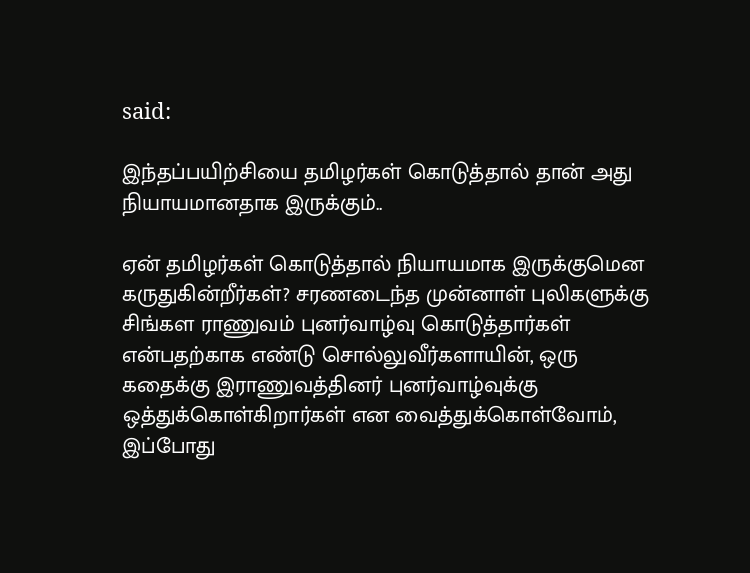said:

இந்தப்பயிற்சியை தமிழர்கள் கொடுத்தால் தான் அது நியாயமானதாக இருக்கும்..

ஏன் தமிழர்கள் கொடுத்தால் நியாயமாக இருக்குமென கருதுகின்றீர்கள்? சரணடைந்த முன்னாள் புலிகளுக்கு சிங்கள ராணுவம் புனர்வாழ்வு கொடுத்தார்கள் என்பதற்காக எண்டு சொல்லுவீர்களாயின், ஒரு கதைக்கு இராணுவத்தினர் புனர்வாழ்வுக்கு ஒத்துக்கொள்கிறார்கள் என வைத்துக்கொள்வோம், இப்போது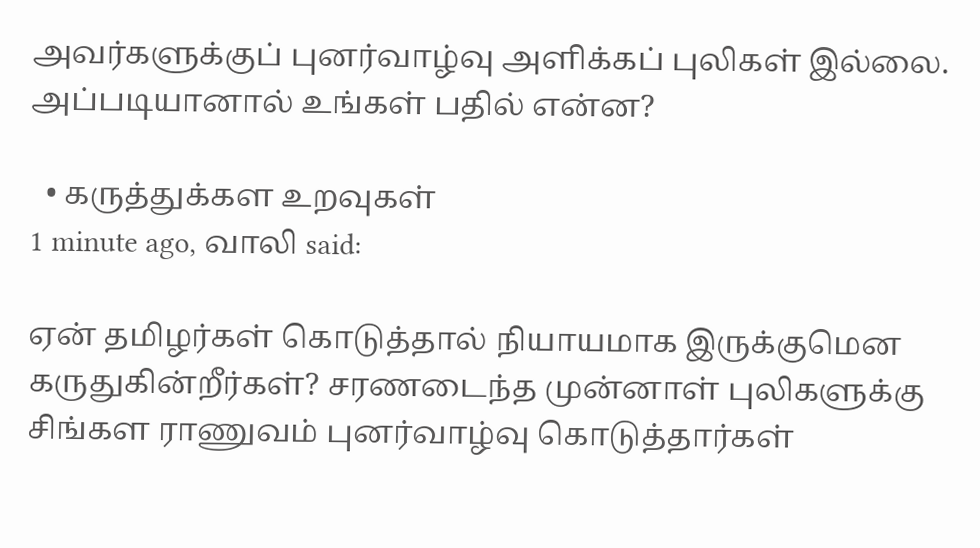அவர்களுக்குப் புனர்வாழ்வு அளிக்கப் புலிகள் இல்லை. அப்படியானால் உங்கள் பதில் என்ன?

  • கருத்துக்கள உறவுகள்
1 minute ago, வாலி said:

ஏன் தமிழர்கள் கொடுத்தால் நியாயமாக இருக்குமென கருதுகின்றீர்கள்? சரணடைந்த முன்னாள் புலிகளுக்கு சிங்கள ராணுவம் புனர்வாழ்வு கொடுத்தார்கள்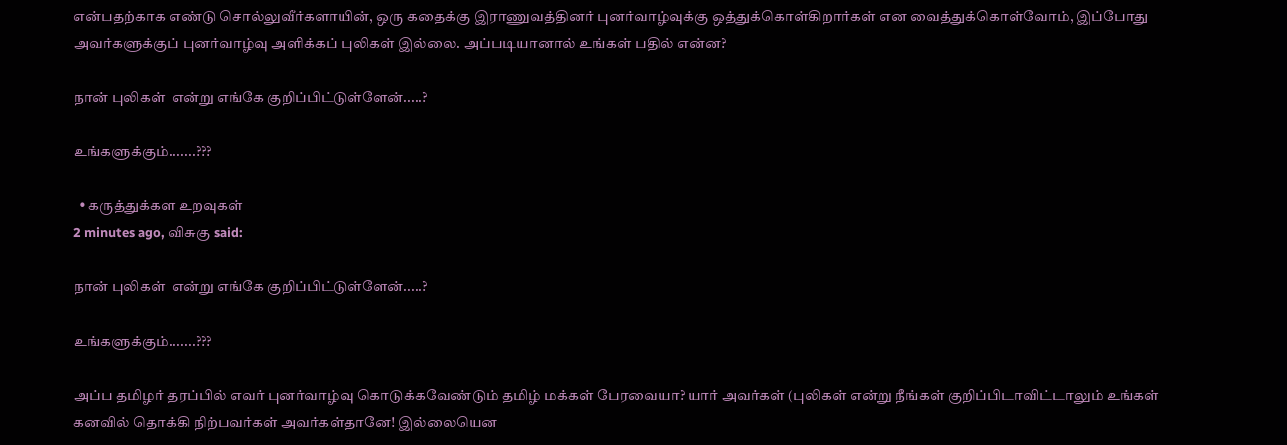என்பதற்காக எண்டு சொல்லுவீர்களாயின், ஒரு கதைக்கு இராணுவத்தினர் புனர்வாழ்வுக்கு ஒத்துக்கொள்கிறார்கள் என வைத்துக்கொள்வோம், இப்போது அவர்களுக்குப் புனர்வாழ்வு அளிக்கப் புலிகள் இல்லை. அப்படியானால் உங்கள் பதில் என்ன?

நான் புலிகள்  என்று எங்கே குறிப்பிட்டுள்ளேன்.....?

உங்களுக்கும்.......???

  • கருத்துக்கள உறவுகள்
2 minutes ago, விசுகு said:

நான் புலிகள்  என்று எங்கே குறிப்பிட்டுள்ளேன்.....?

உங்களுக்கும்.......???

அப்ப தமிழர் தரப்பில் எவர் புனர்வாழ்வு கொடுக்கவேண்டும் தமிழ் மக்கள் பேரவையா? யார் அவர்கள் (புலிகள் என்று நீங்கள் குறிப்பிடாவிட்டாலும் உங்கள் கனவில் தொக்கி நிற்பவர்கள் அவர்கள்தானே! இல்லையென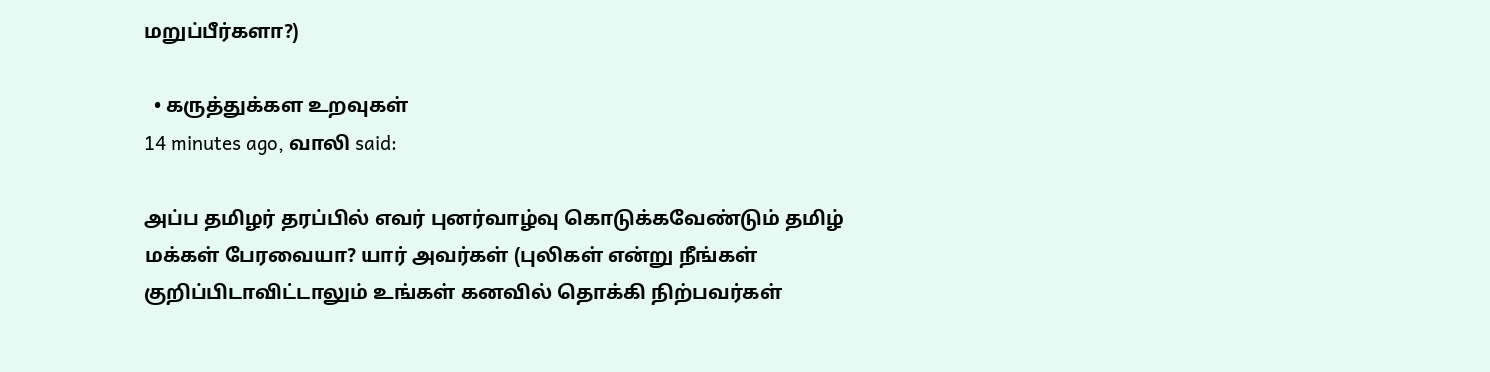மறுப்பீர்களா?)

  • கருத்துக்கள உறவுகள்
14 minutes ago, வாலி said:

அப்ப தமிழர் தரப்பில் எவர் புனர்வாழ்வு கொடுக்கவேண்டும் தமிழ் மக்கள் பேரவையா? யார் அவர்கள் (புலிகள் என்று நீங்கள் குறிப்பிடாவிட்டாலும் உங்கள் கனவில் தொக்கி நிற்பவர்கள்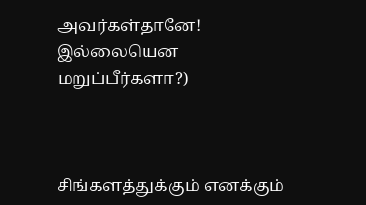அவர்கள்தானே! இல்லையென மறுப்பீர்களா?)



சிங்களத்துக்கும் எனக்கும்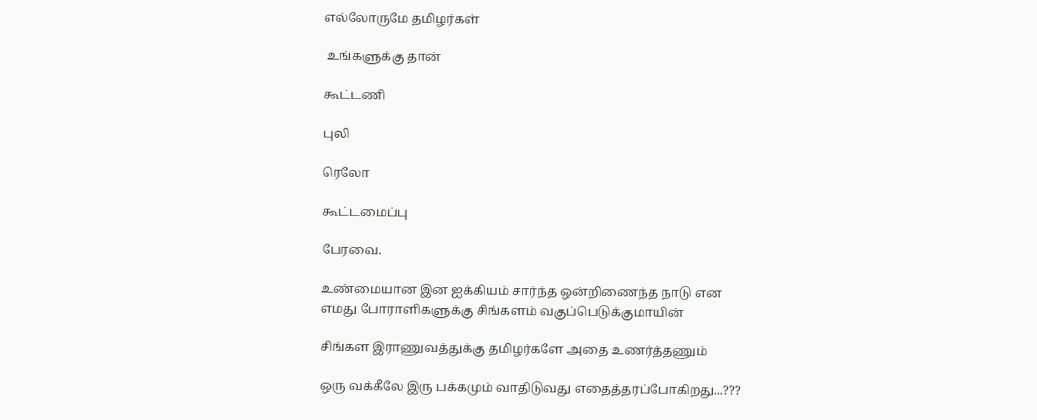எல்லோருமே தமிழர்கள்

 உங்களுக்கு தான்

கூட்டணி

புலி

ரெலோ

கூட்டமைப்பு

பேரவை.

உண்மையான இன ஐக்கியம் சார்ந்த ஒன்றிணைந்த நாடு என எமது போராளிகளுக்கு சிங்களம் வகுப்பெடுக்குமாயின்

சிங்கள இராணுவத்துக்கு தமிழர்களே அதை உணர்த்தணும்

ஒரு வக்கீலே இரு பக்கமும் வாதிடுவது எதைத்தரப்போகிறது...???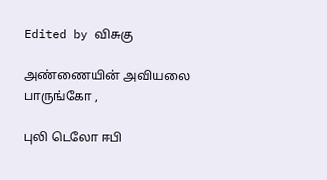Edited by விசுகு

அண்ணையின் அவியலை பாருங்கோ ,

புலி டெலோ ஈபி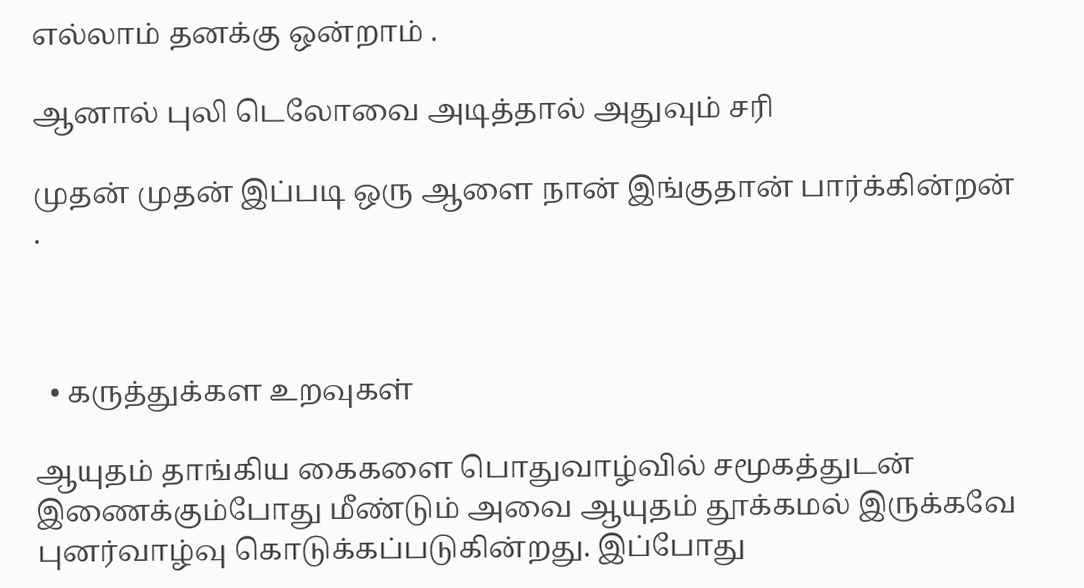எல்லாம் தனக்கு ஒன்றாம் .

ஆனால் புலி டெலோவை அடித்தால் அதுவும் சரி

முதன் முதன் இப்படி ஒரு ஆளை நான் இங்குதான் பார்க்கின்றன் .



  • கருத்துக்கள உறவுகள்

ஆயுதம் தாங்கிய கைகளை பொதுவாழ்வில் சமூகத்துடன் இணைக்கும்போது மீண்டும் அவை ஆயுதம் தூக்கமல் இருக்கவே புனர்வாழ்வு கொடுக்கப்படுகின்றது. இப்போது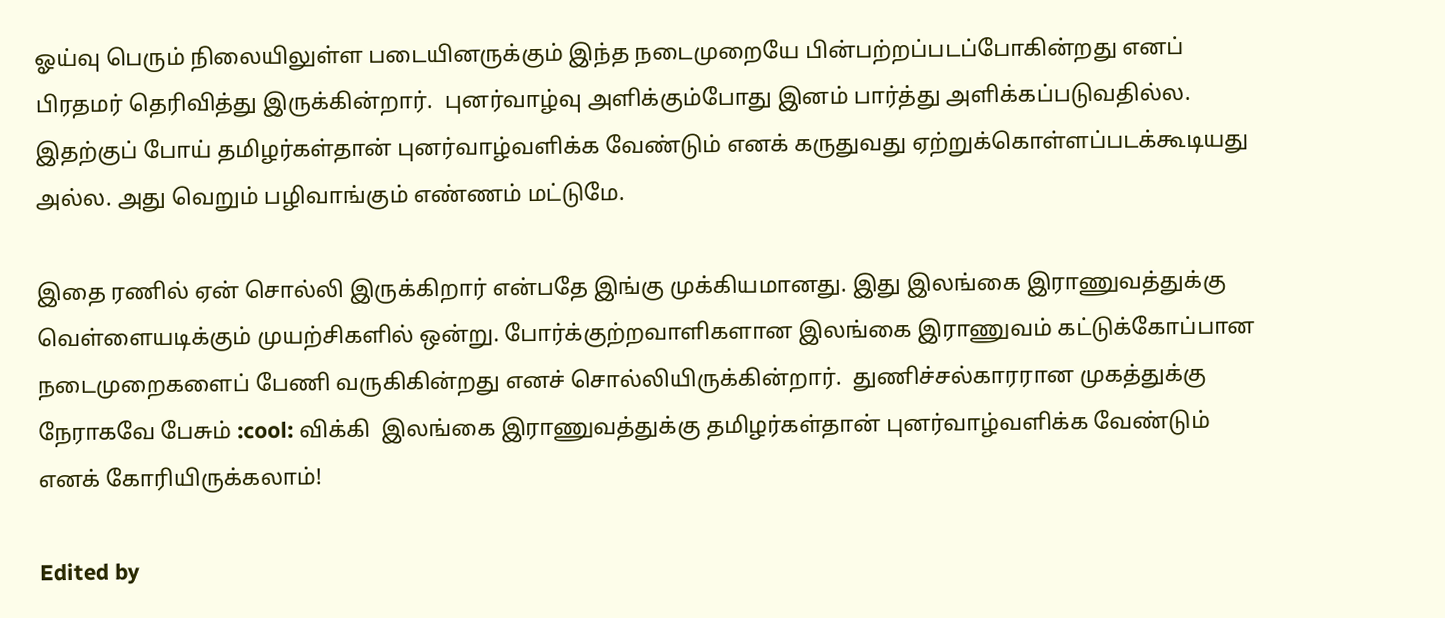ஓய்வு பெரும் நிலையிலுள்ள படையினருக்கும் இந்த நடைமுறையே பின்பற்றப்படப்போகின்றது எனப் பிரதமர் தெரிவித்து இருக்கின்றார்.  புனர்வாழ்வு அளிக்கும்போது இனம் பார்த்து அளிக்கப்படுவதில்ல. இதற்குப் போய் தமிழர்கள்தான் புனர்வாழ்வளிக்க வேண்டும் எனக் கருதுவது ஏற்றுக்கொள்ளப்படக்கூடியது அல்ல. அது வெறும் பழிவாங்கும் எண்ணம் மட்டுமே.

இதை ரணில் ஏன் சொல்லி இருக்கிறார் என்பதே இங்கு முக்கியமானது. இது இலங்கை இராணுவத்துக்கு வெள்ளையடிக்கும் முயற்சிகளில் ஒன்று. போர்க்குற்றவாளிகளான இலங்கை இராணுவம் கட்டுக்கோப்பான நடைமுறைகளைப் பேணி வருகிகின்றது எனச் சொல்லியிருக்கின்றார்.  துணிச்சல்காரரான முகத்துக்கு நேராகவே பேசும் :cool: விக்கி  இலங்கை இராணுவத்துக்கு தமிழர்கள்தான் புனர்வாழ்வளிக்க வேண்டும் எனக் கோரியிருக்கலாம்!

Edited by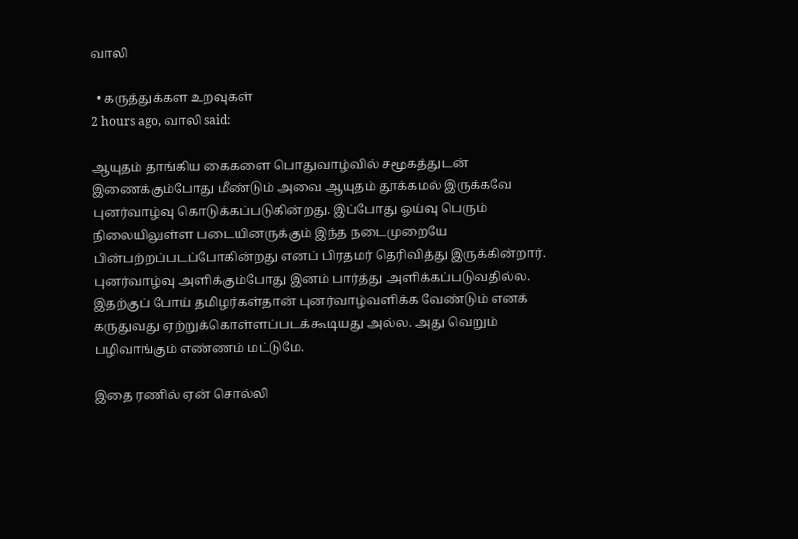வாலி

  • கருத்துக்கள உறவுகள்
2 hours ago, வாலி said:

ஆயுதம் தாங்கிய கைகளை பொதுவாழ்வில் சமூகத்துடன் இணைக்கும்போது மீண்டும் அவை ஆயுதம் தூக்கமல் இருக்கவே புனர்வாழ்வு கொடுக்கப்படுகின்றது. இப்போது ஓய்வு பெரும் நிலையிலுள்ள படையினருக்கும் இந்த நடைமுறையே பின்பற்றப்படப்போகின்றது எனப் பிரதமர் தெரிவித்து இருக்கின்றார்.  புனர்வாழ்வு அளிக்கும்போது இனம் பார்த்து அளிக்கப்படுவதில்ல. இதற்குப் போய் தமிழர்கள்தான் புனர்வாழ்வளிக்க வேண்டும் எனக் கருதுவது ஏற்றுக்கொள்ளப்படக்கூடியது அல்ல. அது வெறும் பழிவாங்கும் எண்ணம் மட்டுமே.

இதை ரணில் ஏன் சொல்லி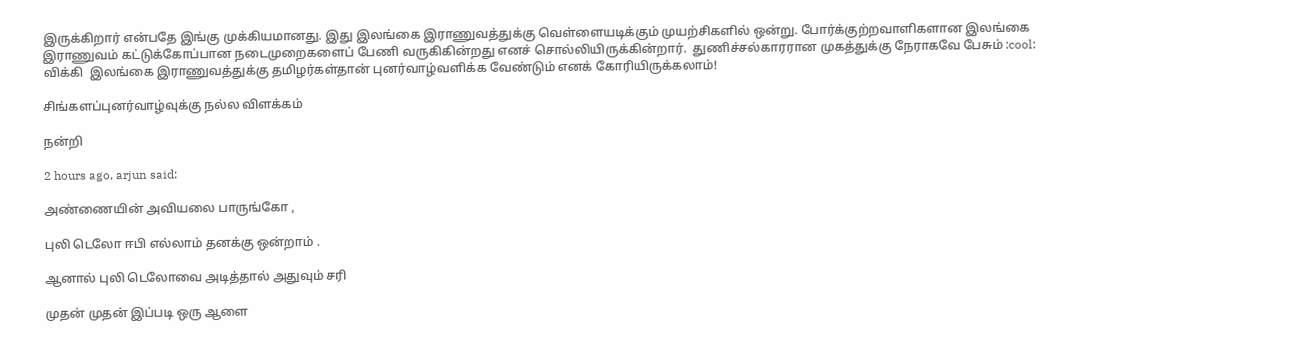இருக்கிறார் என்பதே இங்கு முக்கியமானது. இது இலங்கை இராணுவத்துக்கு வெள்ளையடிக்கும் முயற்சிகளில் ஒன்று. போர்க்குற்றவாளிகளான இலங்கை இராணுவம் கட்டுக்கோப்பான நடைமுறைகளைப் பேணி வருகிகின்றது எனச் சொல்லியிருக்கின்றார்.  துணிச்சல்காரரான முகத்துக்கு நேராகவே பேசும் :cool: விக்கி  இலங்கை இராணுவத்துக்கு தமிழர்கள்தான் புனர்வாழ்வளிக்க வேண்டும் எனக் கோரியிருக்கலாம்!

சிங்களப்புனர்வாழ்வுக்கு நல்ல விளக்கம்

நன்றி

2 hours ago, arjun said:

அண்ணையின் அவியலை பாருங்கோ ,

புலி டெலோ ஈபி எல்லாம் தனக்கு ஒன்றாம் .

ஆனால் புலி டெலோவை அடித்தால் அதுவும் சரி

முதன் முதன் இப்படி ஒரு ஆளை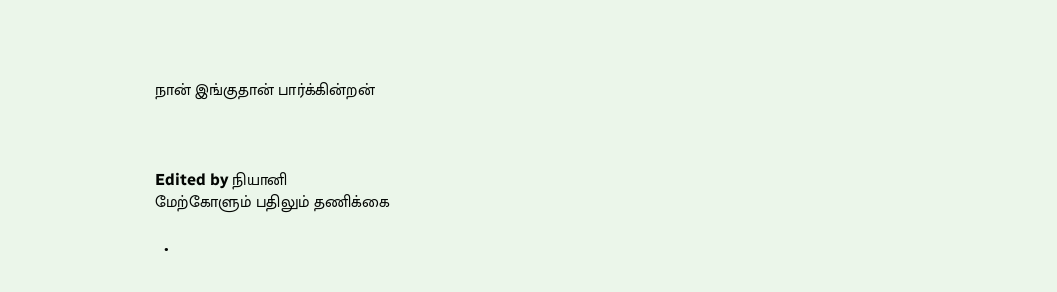நான் இங்குதான் பார்க்கின்றன்



Edited by நியானி
மேற்கோளும் பதிலும் தணிக்கை

  •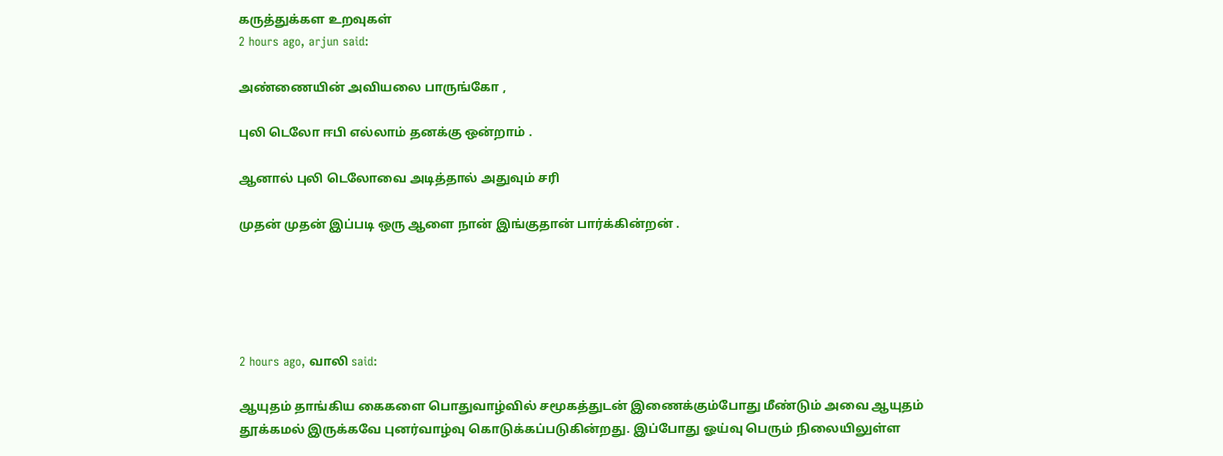கருத்துக்கள உறவுகள்
2 hours ago, arjun said:

அண்ணையின் அவியலை பாருங்கோ ,

புலி டெலோ ஈபி எல்லாம் தனக்கு ஒன்றாம் .

ஆனால் புலி டெலோவை அடித்தால் அதுவும் சரி

முதன் முதன் இப்படி ஒரு ஆளை நான் இங்குதான் பார்க்கின்றன் .





2 hours ago, வாலி said:

ஆயுதம் தாங்கிய கைகளை பொதுவாழ்வில் சமூகத்துடன் இணைக்கும்போது மீண்டும் அவை ஆயுதம் தூக்கமல் இருக்கவே புனர்வாழ்வு கொடுக்கப்படுகின்றது. இப்போது ஓய்வு பெரும் நிலையிலுள்ள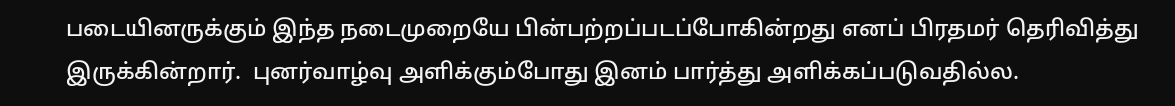படையினருக்கும் இந்த நடைமுறையே பின்பற்றப்படப்போகின்றது எனப் பிரதமர் தெரிவித்து இருக்கின்றார்.  புனர்வாழ்வு அளிக்கும்போது இனம் பார்த்து அளிக்கப்படுவதில்ல.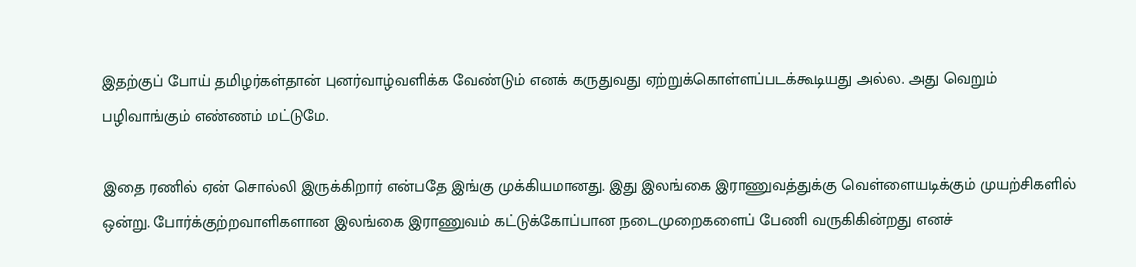இதற்குப் போய் தமிழர்கள்தான் புனர்வாழ்வளிக்க வேண்டும் எனக் கருதுவது ஏற்றுக்கொள்ளப்படக்கூடியது அல்ல. அது வெறும் பழிவாங்கும் எண்ணம் மட்டுமே.

இதை ரணில் ஏன் சொல்லி இருக்கிறார் என்பதே இங்கு முக்கியமானது. இது இலங்கை இராணுவத்துக்கு வெள்ளையடிக்கும் முயற்சிகளில் ஒன்று. போர்க்குற்றவாளிகளான இலங்கை இராணுவம் கட்டுக்கோப்பான நடைமுறைகளைப் பேணி வருகிகின்றது எனச்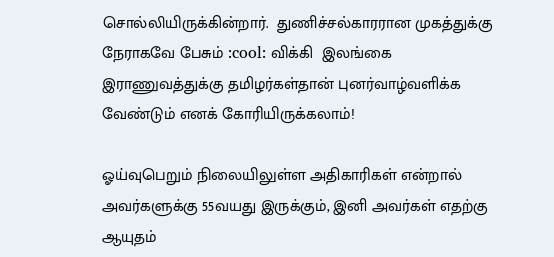சொல்லியிருக்கின்றார்.  துணிச்சல்காரரான முகத்துக்கு நேராகவே பேசும் :cool: விக்கி  இலங்கை இராணுவத்துக்கு தமிழர்கள்தான் புனர்வாழ்வளிக்க வேண்டும் எனக் கோரியிருக்கலாம்!

ஓய்வுபெறும் நிலையிலுள்ள அதிகாரிகள் என்றால் அவர்களுக்கு 55வயது இருக்கும், இனி அவர்கள் எதற்கு ஆயுதம்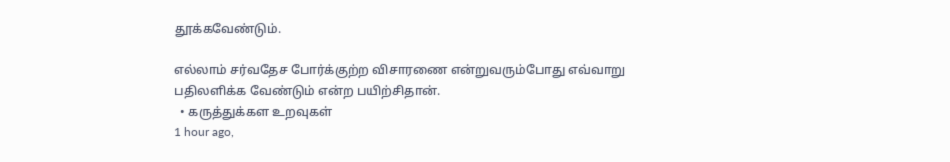தூக்கவேண்டும்.

எல்லாம் சர்வதேச போர்க்குற்ற விசாரணை என்றுவரும்போது எவ்வாறு பதிலளிக்க வேண்டும் என்ற பயிற்சிதான்.
  • கருத்துக்கள உறவுகள்
1 hour ago,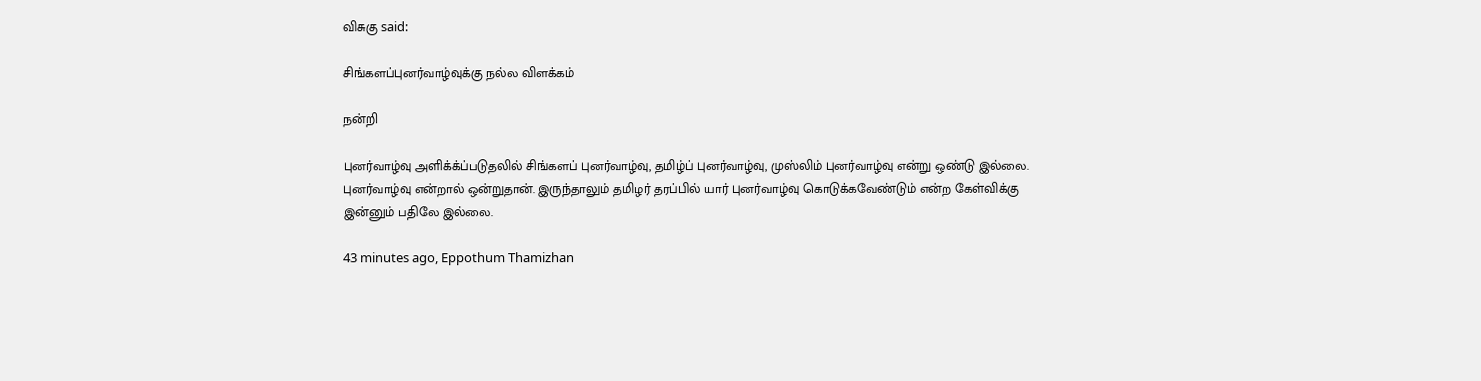விசுகு said:

சிங்களப்புனர்வாழ்வுக்கு நல்ல விளக்கம்

நன்றி

புனர்வாழ்வு அளிக்க்ப்படுதலில் சிங்களப் புனர்வாழ்வு, தமிழ்ப் புனர்வாழ்வு, முஸ்லிம் புனர்வாழ்வு என்று ஒண்டு இல்லை. புனர்வாழ்வு என்றால் ஒன்றுதான். இருந்தாலும் தமிழர் தரப்பில் யார் புனர்வாழ்வு கொடுக்கவேண்டும் என்ற கேள்விக்கு இன்னும் பதிலே இல்லை.

43 minutes ago, Eppothum Thamizhan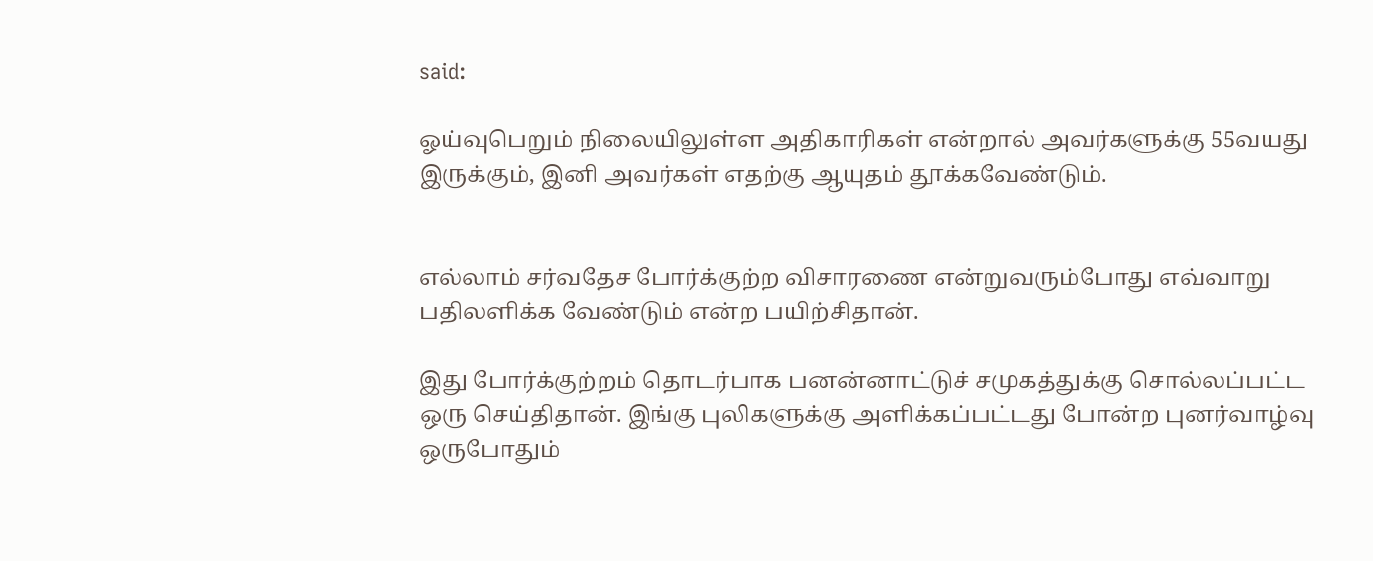said:

ஓய்வுபெறும் நிலையிலுள்ள அதிகாரிகள் என்றால் அவர்களுக்கு 55வயது இருக்கும், இனி அவர்கள் எதற்கு ஆயுதம் தூக்கவேண்டும்.


எல்லாம் சர்வதேச போர்க்குற்ற விசாரணை என்றுவரும்போது எவ்வாறு பதிலளிக்க வேண்டும் என்ற பயிற்சிதான்.

இது போர்க்குற்றம் தொடர்பாக பனன்னாட்டுச் சமுகத்துக்கு சொல்லப்பட்ட ஒரு செய்திதான். இங்கு புலிகளுக்கு அளிக்கப்பட்டது போன்ற புனர்வாழ்வு ஒருபோதும்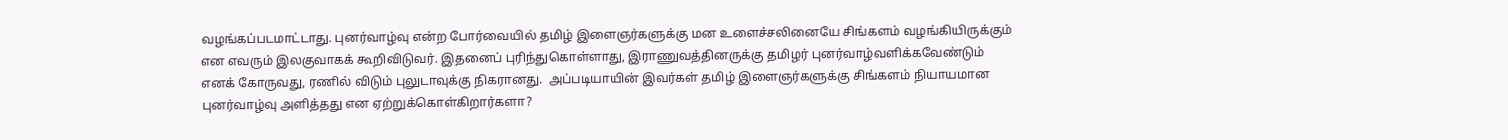வழங்கப்படமாட்டாது. புனர்வாழ்வு என்ற போர்வையில் தமிழ் இளைஞர்களுக்கு மன உளைச்சலினையே சிங்களம் வழங்கியிருக்கும் என எவரும் இலகுவாகக் கூறிவிடுவர். இதனைப் புரிந்துகொள்ளாது, இராணுவத்தினருக்கு தமிழர் புனர்வாழ்வளிக்கவேண்டும் எனக் கோருவது, ரணில் விடும் புலுடாவுக்கு நிகரானது.  அப்படியாயின் இவர்கள் தமிழ் இளைஞர்களுக்கு சிங்களம் நியாயமான புனர்வாழ்வு அளித்தது என ஏற்றுக்கொள்கிறார்களா?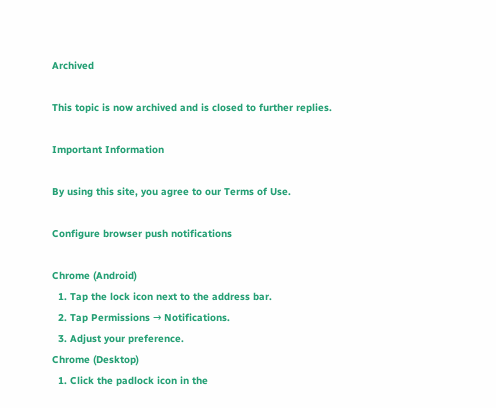Archived

This topic is now archived and is closed to further replies.

Important Information

By using this site, you agree to our Terms of Use.

Configure browser push notifications

Chrome (Android)
  1. Tap the lock icon next to the address bar.
  2. Tap Permissions → Notifications.
  3. Adjust your preference.
Chrome (Desktop)
  1. Click the padlock icon in the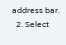address bar.
  2. Select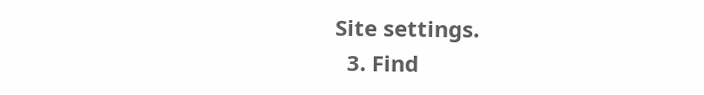Site settings.
  3. Find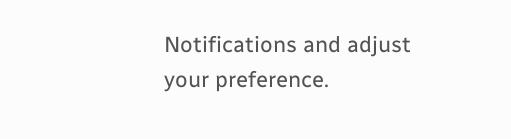Notifications and adjust your preference.